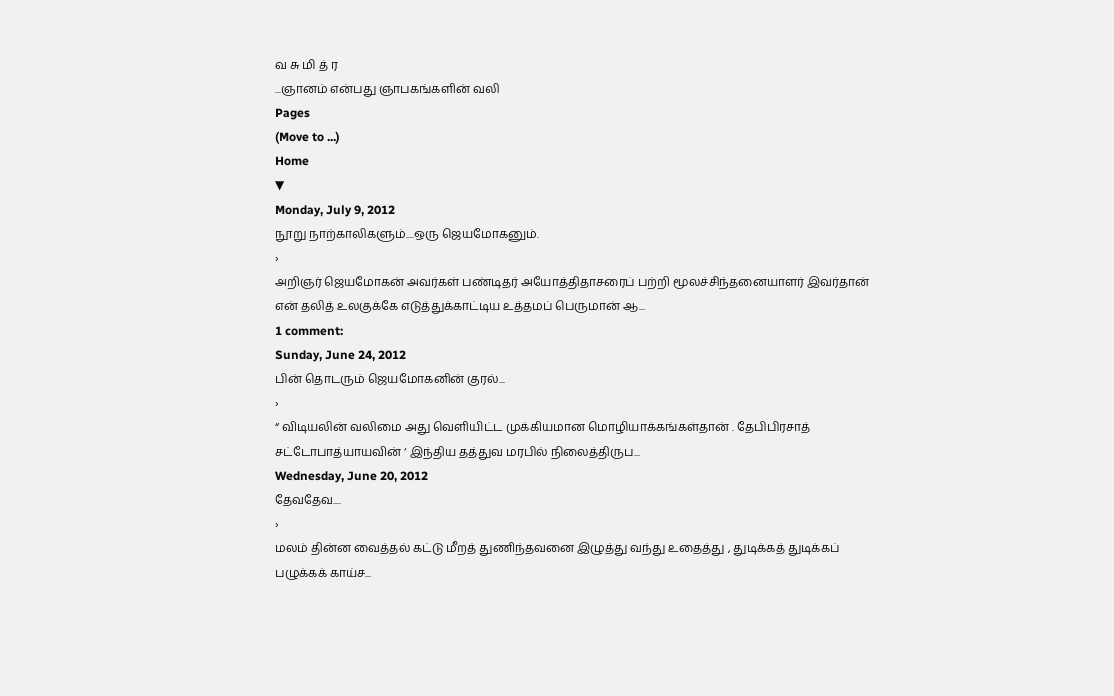வ சு மி த் ர
...ஞானம் என்பது ஞாபகங்களின் வலி
Pages
(Move to ...)
Home
▼
Monday, July 9, 2012
நூறு நாற்காலிகளும்....ஒரு ஜெயமோகனும்.
›
அறிஞர் ஜெயமோகன் அவர்கள் பண்டிதர் அயோத்திதாசரைப் பற்றி மூலச்சிந்தனையாளர் இவர்தான் என் தலித் உலகுக்கே எடுத்துக்காட்டிய உத்தமப் பெருமான் ஆ...
1 comment:
Sunday, June 24, 2012
பின் தொடரும் ஜெயமோகனின் குரல்...
›
“ விடியலின் வலிமை அது வெளியிட்ட முக்கியமான மொழியாக்கங்கள்தான் . தேபிபிரசாத் சட்டோபாத்யாயவின் ‘ இந்திய தத்துவ மரபில் நிலைத்திருப...
Wednesday, June 20, 2012
தேவதேவ....
›
மலம் தின்ன வைத்தல் கட்டு மீறத் துணிந்தவனை இழுத்து வந்து உதைத்து , துடிக்கத் துடிக்கப் பழுக்கக் காய்ச...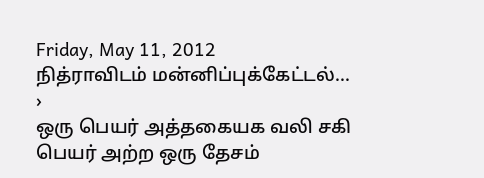Friday, May 11, 2012
நித்ராவிடம் மன்னிப்புக்கேட்டல்...
›
ஒரு பெயர் அத்தகையக வலி சகி பெயர் அற்ற ஒரு தேசம்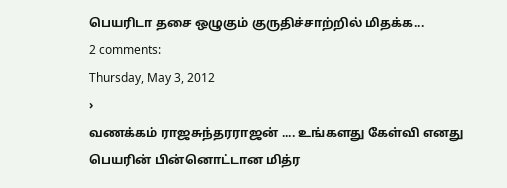பெயரிடா தசை ஒழுகும் குருதிச்சாற்றில் மிதக்க...
2 comments:
Thursday, May 3, 2012
›
வணக்கம் ராஜசுந்தரராஜன் .... உங்களது கேள்வி எனது பெயரின் பின்னொட்டான மித்ர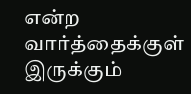என்ற வார்த்தைக்குள் இருக்கும்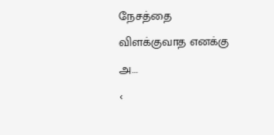நேசத்தை விளக்குவாத எனக்கு அ...
‹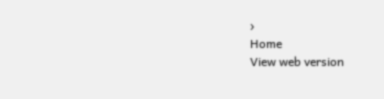›
Home
View web version